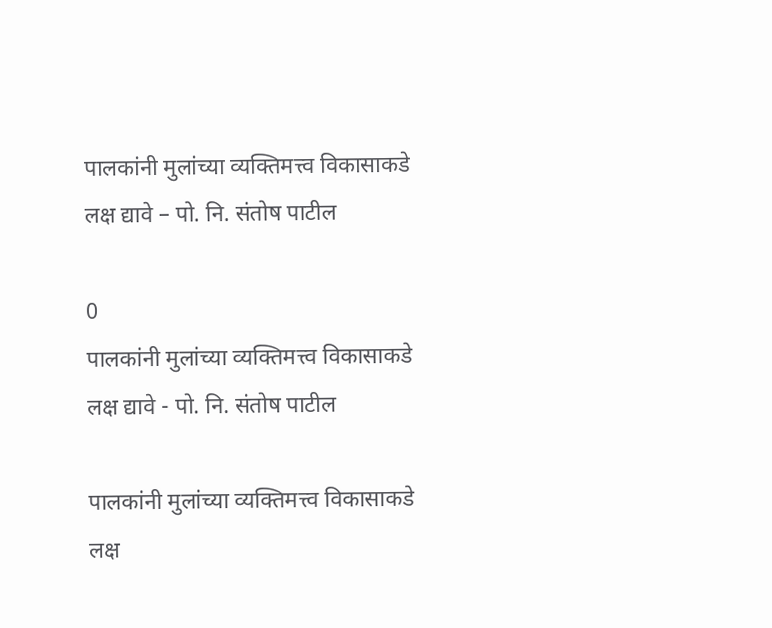पालकांनी मुलांच्या व्यक्तिमत्त्व विकासाकडे लक्ष द्यावे – पो. नि. संतोष पाटील

0
पालकांनी मुलांच्या व्यक्तिमत्त्व विकासाकडे लक्ष द्यावे - पो. नि. संतोष पाटील

पालकांनी मुलांच्या व्यक्तिमत्त्व विकासाकडे लक्ष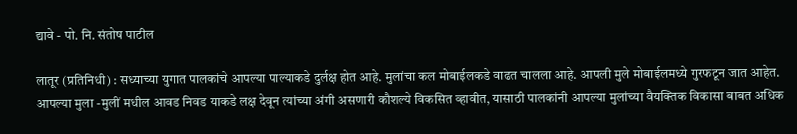द्यावे - पो. नि. संतोष पाटील

लातूर (प्रतिनिधी) : सध्याच्या युगात पालकांचे आपल्या पाल्याकडे दुर्लक्ष होत आहे. मुलांचा कल मोबाईलकडे वाढत चालला आहे. आपली मुले मोबाईलमध्ये गुरफटून जात आहेत. आपल्या मुला -मुलीं मधील आवड निवड याकडे लक्ष देवून त्यांच्या अंगी असणारी कौशल्ये विकसित व्हावीत, यासाठी पालकांनी आपल्या मुलांच्या वैयक्तिक विकासा बाबत अधिक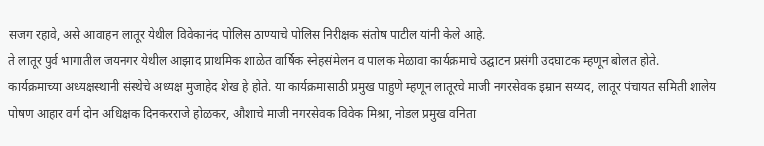सजग रहावे, असे आवाहन लातूर येथील विवेकानंद पोलिस ठाण्याचे पोलिस निरीक्षक संतोष पाटील यांनी केले आहे.
ते लातूर पुर्व भागातील जयनगर येथील आझाद प्राथमिक शाळेत वार्षिक स्नेहसंमेलन व पालक मेळावा कार्यक्रमाचे उद्घाटन प्रसंगी उदघाटक म्हणून बोलत होते.
कार्यक्रमाच्या अध्यक्षस्थानी संस्थेचे अध्यक्ष मुजाहेद शेख हे होते. या कार्यक्रमासाठी प्रमुख पाहुणे म्हणून लातूरचे माजी नगरसेवक इम्रान सय्यद, लातूर पंचायत समिती शालेय पोषण आहार वर्ग दोन अधिक्षक दिनकरराजे होळकर, औशाचे माजी नगरसेवक विवेक मिश्रा, नोडल प्रमुख वनिता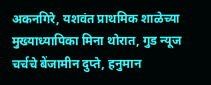अकनगिरे, यशवंत प्राथमिक शाळेच्या मुख्याध्यापिका मिना थोरात, गुड न्यूज चर्चचे बेंजामीन दुप्ते, हनुमान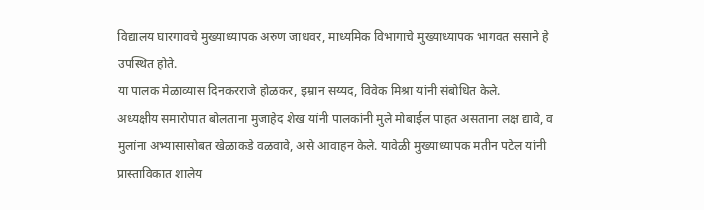विद्यालय घारगावचे मुख्याध्यापक अरुण जाधवर, माध्यमिक विभागाचे मुख्याध्यापक भागवत ससाने हे उपस्थित होते.
या पालक मेळाव्यास दिनकरराजे होळकर, इम्रान सय्यद, विवेक मिश्रा यांनी संबोधित केले.
अध्यक्षीय समारोपात बोलताना मुजाहेद शेख यांनी पालकांनी मुले मोबाईल पाहत असताना लक्ष द्यावे, व मुलांना अभ्यासासोबत खेळाकडे वळवावे, असे आवाहन केले. यावेळी मुख्याध्यापक मतीन पटेल यांनी प्रास्ताविकात शालेय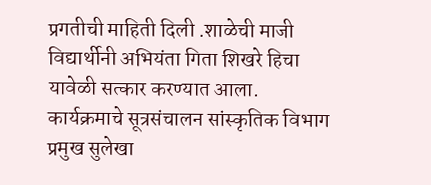प्रगतीची माहिती दिली .शाळेची माजी विद्यार्थीनी अभियंता गिता शिखरे हिचा यावेळी सत्कार करण्यात आला. कार्यक्रमाचे सूत्रसंचालन सांस्कृतिक विभाग प्रमुख सुलेखा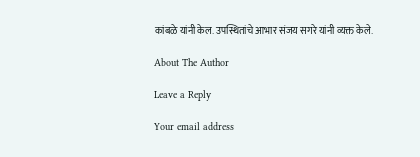कांबळे यांनी केल. उपस्थितांचे आभार संजय सगरे यांनी व्यक्त केले.

About The Author

Leave a Reply

Your email address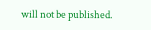will not be published.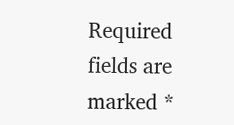Required fields are marked *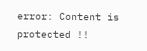error: Content is protected !!